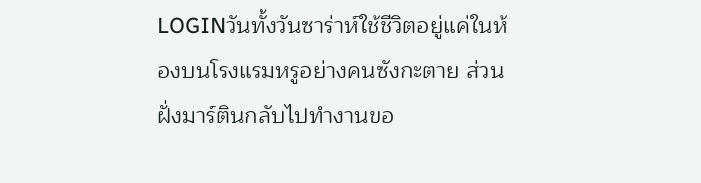LOGINวันทั้งวันซาร่าห์ใช้ชีวิตอยู่แค่ในห้องบนโรงแรมหรูอย่างคนซังกะตาย ส่วนฝั่งมาร์ตินกลับไปทำงานขอ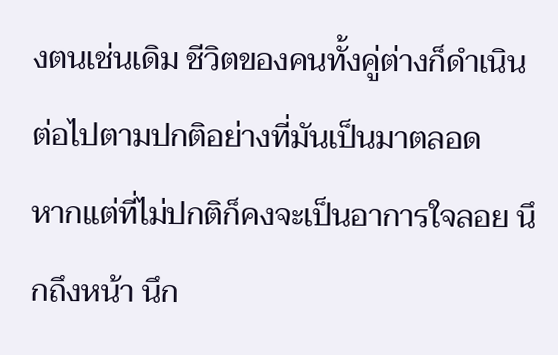งตนเช่นเดิม ชีวิตของคนทั้งคู่ต่างก็ดำเนินต่อไปตามปกติอย่างที่มันเป็นมาตลอด
หากแต่ที่ไม่ปกติก็คงจะเป็นอาการใจลอย นึกถึงหน้า นึก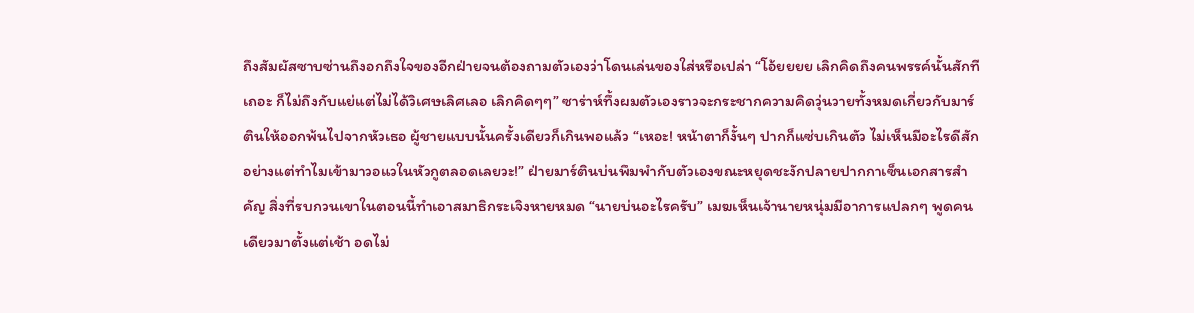ถึงสัมผัสซาบซ่านถึงอกถึงใจของอีกฝ่ายจนต้องถามตัวเองว่าโดนเล่นของใส่หรือเปล่า “โอ้ยยยย เลิกคิดถึงคนพรรค์นั้นสักทีเถอะ ก็ไม่ถึงกับแย่แต่ไม่ได้วิเศษเลิศเลอ เลิกคิดๆๆ” ซาร่าห์ทึ้งผมตัวเองราวจะกระชากความคิดวุ่นวายทั้งหมดเกี่ยวกับมาร์ตินให้ออกพ้นไปจากหัวเธอ ผู้ชายแบบนั้นครั้งเดียวก็เกินพอแล้ว “เหอะ! หน้าตาก็งั้นๆ ปากก็แซ่บเกินตัว ไม่เห็นมีอะไรดีสักอย่างแต่ทำไมเข้ามาวอแวในหัวกูตลอดเลยวะ!” ฝ่ายมาร์ตินบ่นพึมพำกับตัวเองขณะหยุดชะงักปลายปากกาเซ็นเอกสารสำคัญ สิ่งที่รบกวนเขาในตอนนี้ทำเอาสมาธิกระเจิงหายหมด “นายบ่นอะไรครับ” เมฆเห็นเจ้านายหนุ่มมีอาการแปลกๆ พูดคนเดียวมาตั้งแต่เช้า อดไม่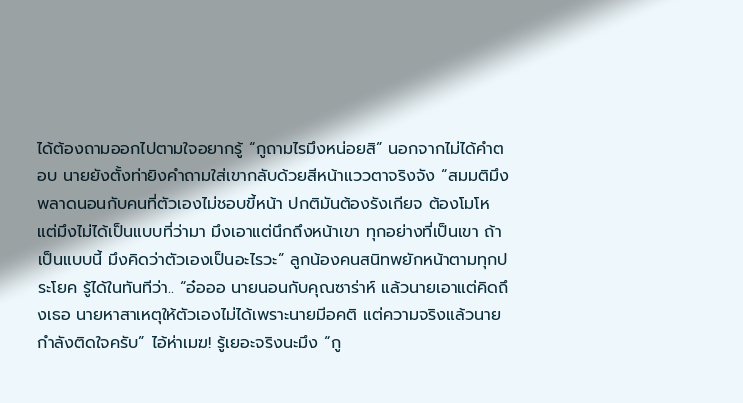ได้ต้องถามออกไปตามใจอยากรู้ “กูถามไรมึงหน่อยสิ” นอกจากไม่ได้คำตอบ นายยังตั้งท่ายิงคำถามใส่เขากลับด้วยสีหน้าแววตาจริงจัง “สมมติมึงพลาดนอนกับคนที่ตัวเองไม่ชอบขี้หน้า ปกติมันต้องรังเกียจ ต้องโมโห แต่มึงไม่ได้เป็นแบบที่ว่ามา มึงเอาแต่นึกถึงหน้าเขา ทุกอย่างที่เป็นเขา ถ้าเป็นแบบนี้ มึงคิดว่าตัวเองเป็นอะไรวะ” ลูกน้องคนสนิทพยักหน้าตามทุกประโยค รู้ได้ในทันทีว่า.. “อ๋อออ นายนอนกับคุณซาร่าห์ แล้วนายเอาแต่คิดถึงเธอ นายหาสาเหตุให้ตัวเองไม่ได้เพราะนายมีอคติ แต่ความจริงแล้วนายกำลังติดใจครับ” ไอ้ห่าเมฆ! รู้เยอะจริงนะมึง “กู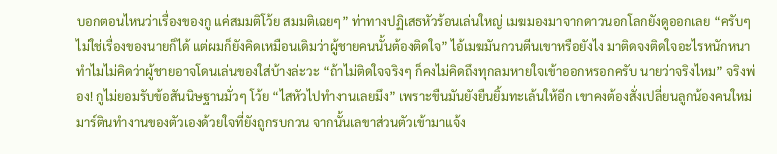บอกตอนไหนว่าเรื่องของกู แค่สมมติโว้ย สมมติเฉยๆ” ท่าทางปฏิเสธหัวร้อนเล่นใหญ่ เมฆมองมาจากดาวนอกโลกยังดูออกเลย “ครับๆ ไม่ใช่เรื่องของนายก็ได้ แต่ผมก็ยังคิดเหมือนเดิมว่าผู้ชายคนนั้นต้องติดใจ” ไอ้เมฆมันกวนตีนเขาหรือยังไง มาติดจงติดใจอะไรหนักหนา ทำไมไม่คิดว่าผู้ชายอาจโดนเล่นของใส่บ้างล่ะวะ “ถ้าไม่ติดใจจริงๆ ก็คงไม่คิดถึงทุกลมหายใจเข้าออกหรอกครับ นายว่าจริงไหม” จริงพ่อง! กูไม่ยอมรับข้อสันนิษฐานมั่วๆ โว้ย “ไสหัวไปทำงานเลยมึง” เพราะขืนมันยังยืนยิ้มทะเล้นให้อีก เขาคงต้องสั่งเปลี่ยนลูกน้องคนใหม่ มาร์ตินทำงานของตัวเองด้วยใจที่ยังถูกรบกวน จากนั้นเลขาส่วนตัวเข้ามาแจ้ง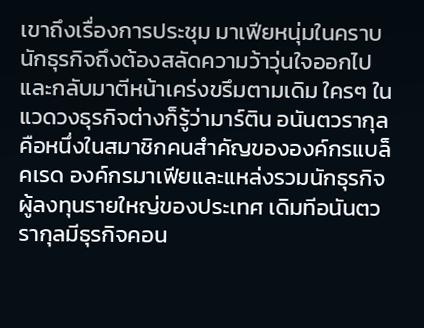เขาถึงเรื่องการประชุม มาเฟียหนุ่มในคราบนักธุรกิจถึงต้องสลัดความว้าวุ่นใจออกไปและกลับมาตีหน้าเคร่งขรึมตามเดิม ใครๆ ในแวดวงธุรกิจต่างก็รู้ว่ามาร์ติน อนันตวรากุลคือหนึ่งในสมาชิกคนสำคัญขององค์กรแบล็คเรด องค์กรมาเฟียและแหล่งรวมนักธุรกิจผู้ลงทุนรายใหญ่ของประเทศ เดิมทีอนันตวรากุลมีธุรกิจคอน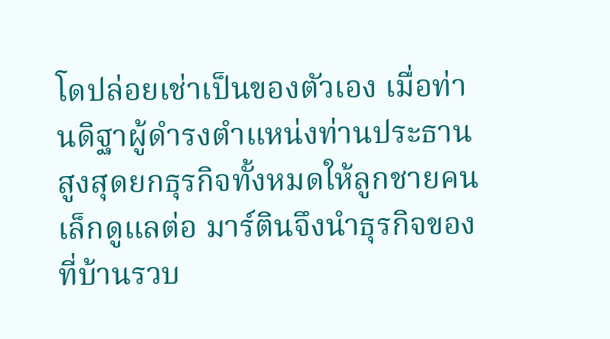โดปล่อยเช่าเป็นของตัวเอง เมื่อท่านดิฐาผู้ดำรงตำแหน่งท่านประธานสูงสุดยกธุรกิจทั้งหมดให้ลูกชายคนเล็กดูแลต่อ มาร์ตินจึงนำธุรกิจของที่บ้านรวบ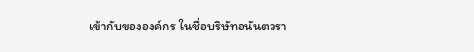เข้ากับขององค์กร ในชื่อบริษัทอนันตวรา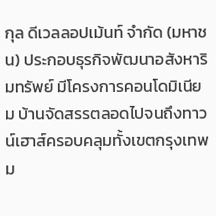กุล ดีเวลลอปเม้นท์ จำกัด (มหาชน) ประกอบธุรกิจพัฒนาอสังหาริมทรัพย์ มีโครงการคอนโดมิเนียม บ้านจัดสรรตลอดไปจนถึงทาวน์เฮาส์ครอบคลุมทั้งเขตกรุงเทพม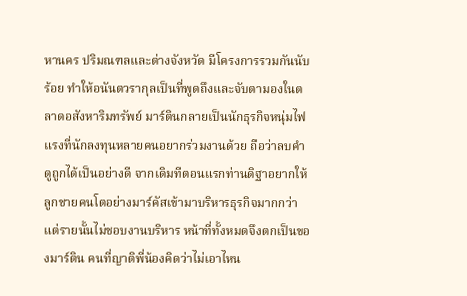หานคร ปริมณฑลและต่างจังหวัด มีโครงการรวมกันนับร้อย ทำให้อนันตวรากุลเป็นที่พูดถึงและจับตามองในตลาดอสังหาริมทรัพย์ มาร์ตินกลายเป็นนักธุรกิจหนุ่มไฟแรงที่นักลงทุนหลายคนอยากร่วมงานด้วย ถือว่าลบคำดูถูกได้เป็นอย่างดี จากเดิมทีตอนแรกท่านดิฐาอยากให้ลูกชายคนโตอย่างมาร์คัสเข้ามาบริหารธุรกิจมากกว่า แต่รายนั้นไม่ชอบงานบริหาร หน้าที่ทั้งหมดจึงตกเป็นของมาร์ติน คนที่ญาติพี่น้องคิดว่าไม่เอาไหน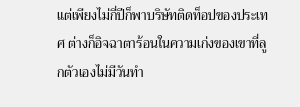แต่เพียงไม่กี่ปีก็พาบริษัทติดท็อปของประเทศ ต่างก็อิจฉาตาร้อนในความเก่งของเขาที่ลูกตัวเองไม่มีวันทำ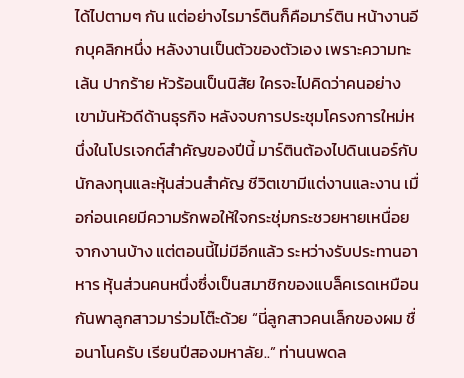ได้ไปตามๆ กัน แต่อย่างไรมาร์ตินก็คือมาร์ติน หน้างานอีกบุคลิกหนึ่ง หลังงานเป็นตัวของตัวเอง เพราะความทะเล้น ปากร้าย หัวร้อนเป็นนิสัย ใครจะไปคิดว่าคนอย่างเขามันหัวดีด้านธุรกิจ หลังจบการประชุมโครงการใหม่หนึ่งในโปรเจกต์สำคัญของปีนี้ มาร์ตินต้องไปดินเนอร์กับนักลงทุนและหุ้นส่วนสำคัญ ชีวิตเขามีแต่งานและงาน เมื่อก่อนเคยมีความรักพอให้ใจกระชุ่มกระชวยหายเหนื่อยจากงานบ้าง แต่ตอนนี้ไม่มีอีกแล้ว ระหว่างรับประทานอาหาร หุ้นส่วนคนหนึ่งซึ่งเป็นสมาชิกของแบล็คเรดเหมือนกันพาลูกสาวมาร่วมโต๊ะด้วย “นี่ลูกสาวคนเล็กของผม ชื่อนาโนครับ เรียนปีสองมหาลัย..” ท่านนพดล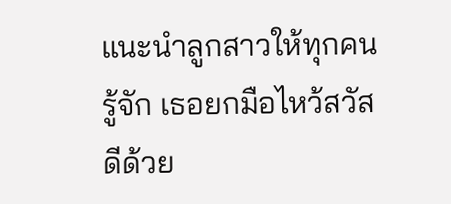แนะนำลูกสาวให้ทุกคนรู้จัก เธอยกมือไหว้สวัสดีด้วย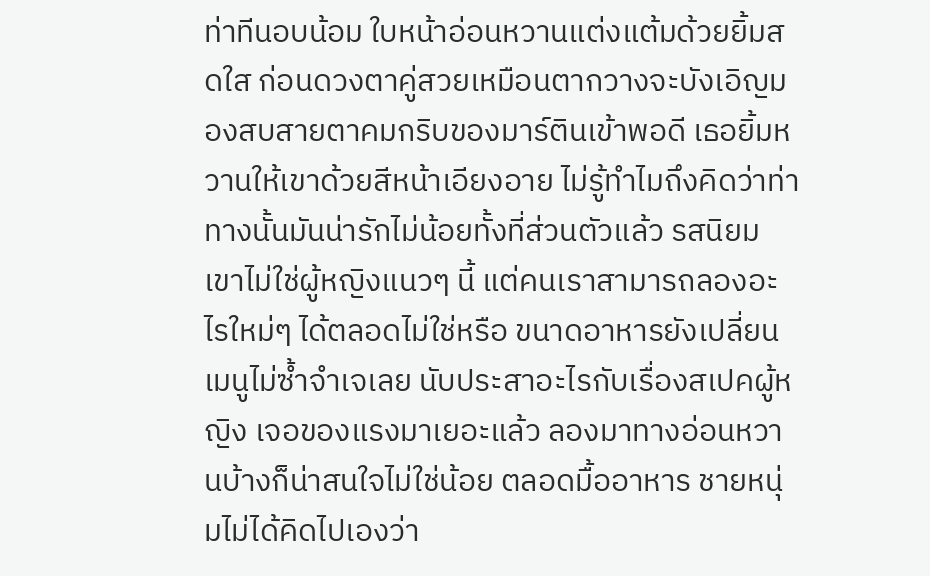ท่าทีนอบน้อม ใบหน้าอ่อนหวานแต่งแต้มด้วยยิ้มสดใส ก่อนดวงตาคู่สวยเหมือนตากวางจะบังเอิญมองสบสายตาคมกริบของมาร์ตินเข้าพอดี เธอยิ้มหวานให้เขาด้วยสีหน้าเอียงอาย ไม่รู้ทำไมถึงคิดว่าท่าทางนั้นมันน่ารักไม่น้อยทั้งที่ส่วนตัวแล้ว รสนิยมเขาไม่ใช่ผู้หญิงแนวๆ นี้ แต่คนเราสามารถลองอะไรใหม่ๆ ได้ตลอดไม่ใช่หรือ ขนาดอาหารยังเปลี่ยนเมนูไม่ซ้ำจำเจเลย นับประสาอะไรกับเรื่องสเปคผู้หญิง เจอของแรงมาเยอะแล้ว ลองมาทางอ่อนหวานบ้างก็น่าสนใจไม่ใช่น้อย ตลอดมื้ออาหาร ชายหนุ่มไม่ได้คิดไปเองว่า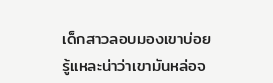เด็กสาวลอบมองเขาบ่อย รู้แหละน่าว่าเขามันหล่อจ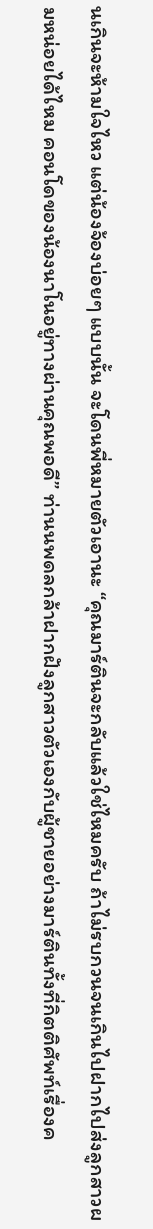นเกินจะห้ามใจไหว แต่น้องจ้องบ่อยๆ แบบนั้น จะโดนพี่หมายตัวเอานะ “คุณมาร์ตินจะกลับแล้วใช่ไหมครับ ถ้าไม่รบกวนจนเกินไปฝากไปส่งลูกสาวผมหน่อยได้ไหม คอนโดของน้องนาโนอยู่ทางผ่านคุณพอดี” ท่านนพดลกล้าฝากฝังลูกสาวตัวเองกับผู้ชายอย่างมาร์ตินทั้งที่กิตติศัพท์เรื่องค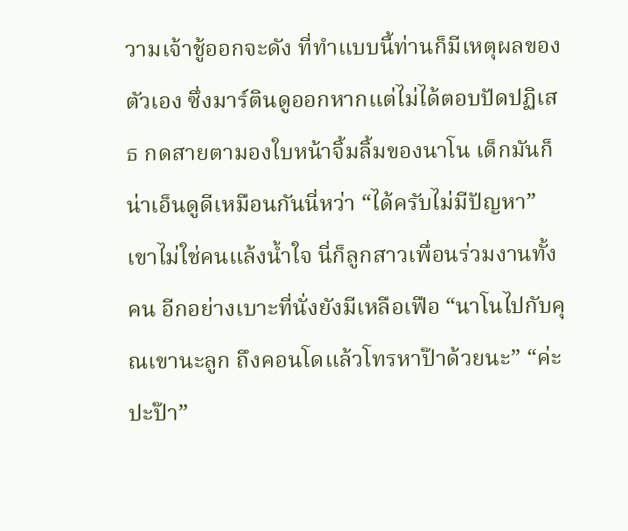วามเจ้าชู้ออกจะดัง ที่ทำแบบนี้ท่านก็มีเหตุผลของตัวเอง ซึ่งมาร์ตินดูออกหากแต่ไม่ได้ตอบปัดปฏิเสธ กดสายตามองใบหน้าจิ้มลิ้มของนาโน เด็กมันก็น่าเอ็นดูดีเหมือนกันนี่หว่า “ได้ครับไม่มีปัญหา” เขาไม่ใช่คนแล้งน้ำใจ นี่ก็ลูกสาวเพื่อนร่วมงานทั้งคน อีกอย่างเบาะที่นั่งยังมีเหลือเฟือ “นาโนไปกับคุณเขานะลูก ถึงคอนโดแล้วโทรหาป๊าด้วยนะ” “ค่ะปะป๊า”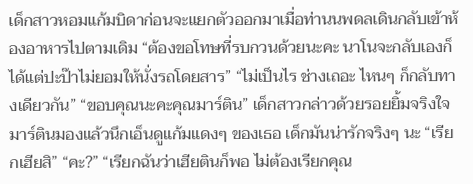เด็กสาวหอมแก้มบิดาก่อนจะแยกตัวออกมาเมื่อท่านนพดลเดินกลับเข้าห้องอาหารไปตามเดิม “ต้องขอโทษที่รบกวนด้วยนะคะ นาโนจะกลับเองก็ได้แต่ปะป๊าไม่ยอมให้นั่งรถโดยสาร” “ไม่เป็นไร ช่างเถอะ ไหนๆ ก็กลับทางเดียวกัน” “ขอบคุณนะคะคุณมาร์ติน” เด็กสาวกล่าวด้วยรอยยิ้มจริงใจ มาร์ตินมองแล้วนึกเอ็นดูแก้มแดงๆ ของเธอ เด็กมันน่ารักจริงๆ นะ “เรียกเฮียสิ” “คะ?” “เรียกฉันว่าเฮียตินก็พอ ไม่ต้องเรียกคุณ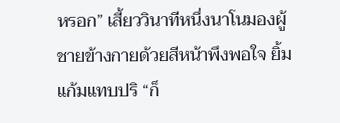หรอก” เสี้ยววินาทีหนึ่งนาโนมองผู้ชายข้างกายด้วยสีหน้าพึงพอใจ ยิ้มแก้มแทบปริ “ก็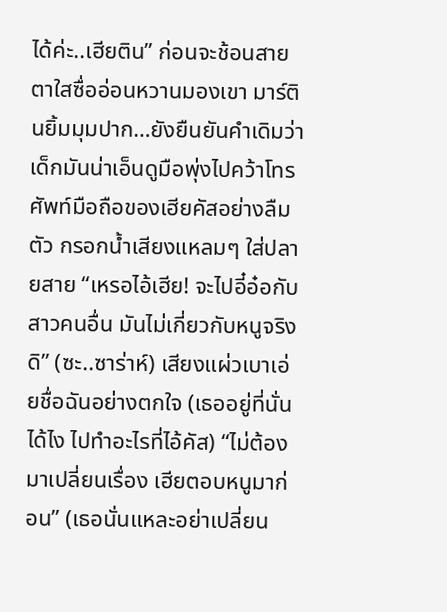ได้ค่ะ..เฮียติน” ก่อนจะช้อนสายตาใสซื่ออ่อนหวานมองเขา มาร์ตินยิ้มมุมปาก…ยังยืนยันคำเดิมว่าเด็กมันน่าเอ็นดูมือพุ่งไปคว้าโทรศัพท์มือถือของเฮียคัสอย่างลืมตัว กรอกน้ำเสียงแหลมๆ ใส่ปลายสาย “เหรอไอ้เฮีย! จะไปอี๋อ๋อกับสาวคนอื่น มันไม่เกี่ยวกับหนูจริงดิ” (ซะ..ซาร่าห์) เสียงแผ่วเบาเอ่ยชื่อฉันอย่างตกใจ (เธออยู่ที่นั่นได้ไง ไปทำอะไรที่ไอ้คัส) “ไม่ต้องมาเปลี่ยนเรื่อง เฮียตอบหนูมาก่อน” (เธอนั่นแหละอย่าเปลี่ยน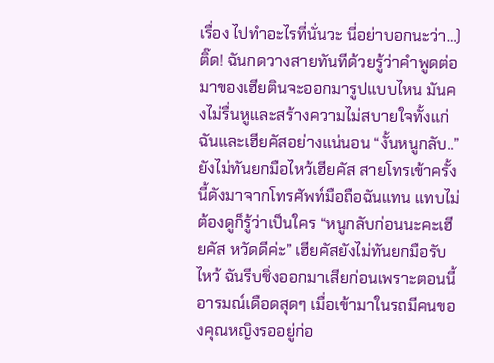เรื่อง ไปทำอะไรที่นั่นวะ นี่อย่าบอกนะว่า…) ติ๊ด! ฉันกดวางสายทันทีด้วยรู้ว่าคำพูดต่อมาของเฮียตินจะออกมารูปแบบไหน มันคงไม่รื่นหูและสร้างความไม่สบายใจทั้งแก่ฉันและเฮียคัสอย่างแน่นอน “งั้นหนูกลับ..” ยังไม่ทันยกมือไหว้เฮียคัส สายโทรเข้าครั้งนี้ดังมาจากโทรศัพท์มือถือฉันแทน แทบไม่ต้องดูก็รู้ว่าเป็นใคร “หนูกลับก่อนนะคะเฮียคัส หวัดดีค่ะ” เฮียคัสยังไม่ทันยกมือรับไหว้ ฉันรีบชิ่งออกมาเสียก่อนเพราะตอนนี้อารมณ์เดือดสุดๆ เมื่อเข้ามาในรถมีคนของคุณหญิงรออยู่ก่อ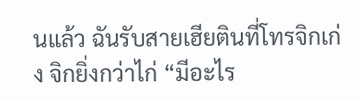นแล้ว ฉันรับสายเฮียตินที่โทรจิกเก่ง จิกยิ่งกว่าไก่ “มีอะไร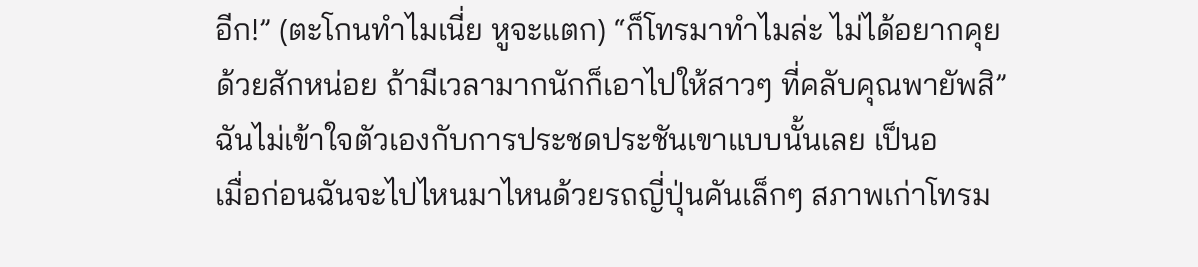อีก!” (ตะโกนทำไมเนี่ย หูจะแตก) “ก็โทรมาทำไมล่ะ ไม่ได้อยากคุยด้วยสักหน่อย ถ้ามีเวลามากนักก็เอาไปให้สาวๆ ที่คลับคุณพายัพสิ” ฉันไม่เข้าใจตัวเองกับการประชดประชันเขาแบบนั้นเลย เป็นอ
เมื่อก่อนฉันจะไปไหนมาไหนด้วยรถญี่ปุ่นคันเล็กๆ สภาพเก่าโทรม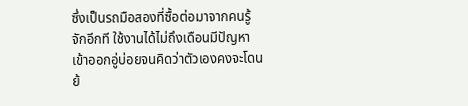ซึ่งเป็นรถมือสองที่ซื้อต่อมาจากคนรู้จักอีกที ใช้งานได้ไม่ถึงเดือนมีปัญหาเข้าออกอู่บ่อยจนคิดว่าตัวเองคงจะโดนย้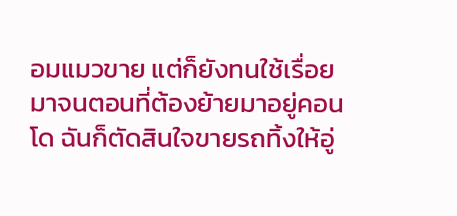อมแมวขาย แต่ก็ยังทนใช้เรื่อยมาจนตอนที่ต้องย้ายมาอยู่คอนโด ฉันก็ตัดสินใจขายรถทิ้งให้อู่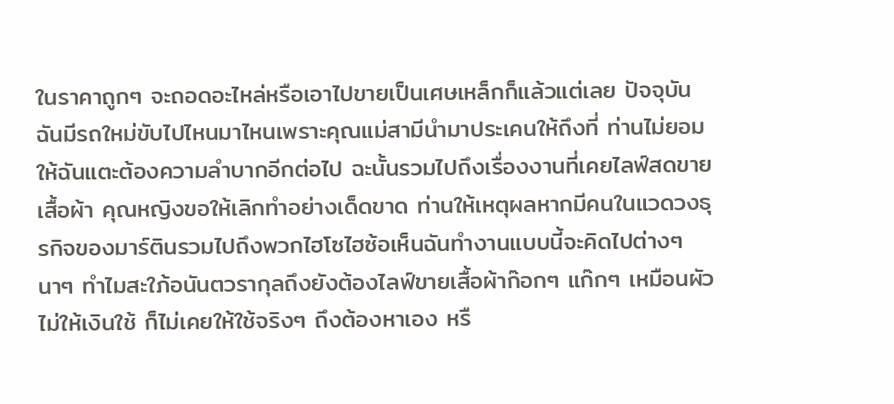ในราคาถูกๆ จะถอดอะไหล่หรือเอาไปขายเป็นเศษเหล็กก็แล้วแต่เลย ปัจจุบันฉันมีรถใหม่ขับไปไหนมาไหนเพราะคุณแม่สามีนำมาประเคนให้ถึงที่ ท่านไม่ยอมให้ฉันแตะต้องความลำบากอีกต่อไป ฉะนั้นรวมไปถึงเรื่องงานที่เคยไลฟ์สดขายเสื้อผ้า คุณหญิงขอให้เลิกทำอย่างเด็ดขาด ท่านให้เหตุผลหากมีคนในแวดวงธุรกิจของมาร์ตินรวมไปถึงพวกไฮโซไฮซ้อเห็นฉันทำงานแบบนี้จะคิดไปต่างๆ นาๆ ทำไมสะใภ้อนันตวรากุลถึงยังต้องไลฟ์ขายเสื้อผ้าก๊อกๆ แก๊กๆ เหมือนผัวไม่ให้เงินใช้ ก็ไม่เคยให้ใช้จริงๆ ถึงต้องหาเอง หรื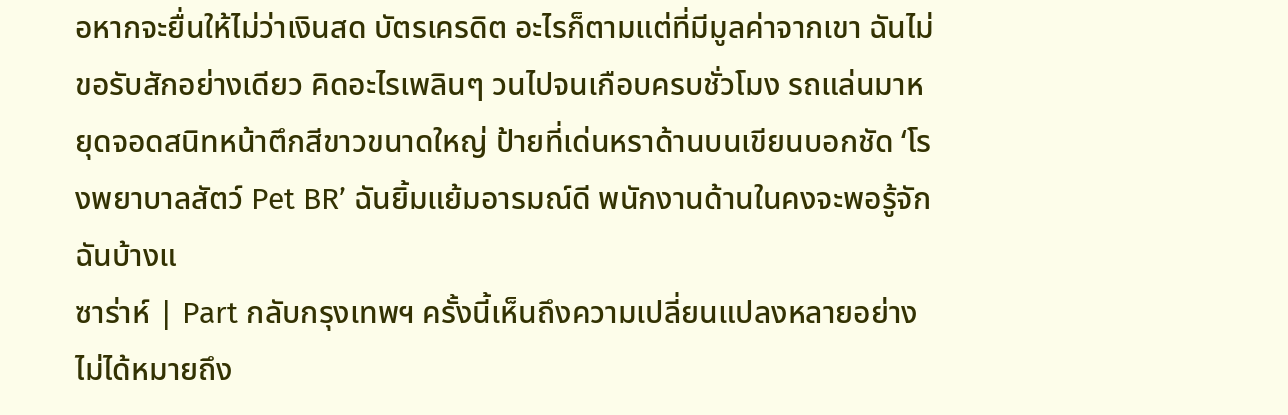อหากจะยื่นให้ไม่ว่าเงินสด บัตรเครดิต อะไรก็ตามแต่ที่มีมูลค่าจากเขา ฉันไม่ขอรับสักอย่างเดียว คิดอะไรเพลินๆ วนไปจนเกือบครบชั่วโมง รถแล่นมาหยุดจอดสนิทหน้าตึกสีขาวขนาดใหญ่ ป้ายที่เด่นหราด้านบนเขียนบอกชัด ‘โรงพยาบาลสัตว์ Pet BR’ ฉันยิ้มแย้มอารมณ์ดี พนักงานด้านในคงจะพอรู้จักฉันบ้างแ
ซาร่าห์ | Part กลับกรุงเทพฯ ครั้งนี้เห็นถึงความเปลี่ยนแปลงหลายอย่าง ไม่ได้หมายถึง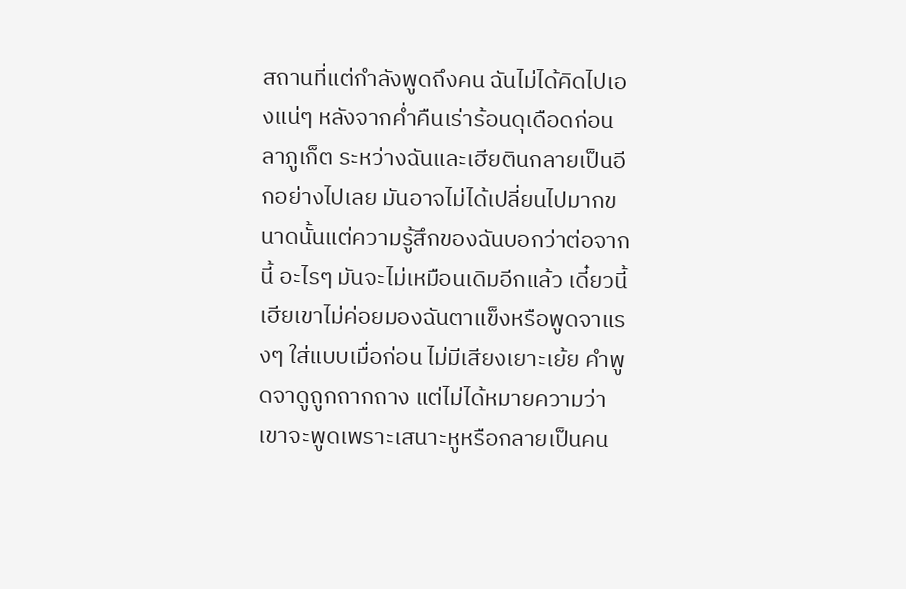สถานที่แต่กำลังพูดถึงคน ฉันไม่ได้คิดไปเองแน่ๆ หลังจากค่ำคืนเร่าร้อนดุเดือดก่อนลาภูเก็ต ระหว่างฉันและเฮียตินกลายเป็นอีกอย่างไปเลย มันอาจไม่ได้เปลี่ยนไปมากขนาดนั้นแต่ความรู้สึกของฉันบอกว่าต่อจากนี้ อะไรๆ มันจะไม่เหมือนเดิมอีกแล้ว เดี๋ยวนี้เฮียเขาไม่ค่อยมองฉันตาแข็งหรือพูดจาแรงๆ ใส่แบบเมื่อก่อน ไม่มีเสียงเยาะเย้ย คำพูดจาดูถูกถากถาง แต่ไม่ได้หมายความว่าเขาจะพูดเพราะเสนาะหูหรือกลายเป็นคน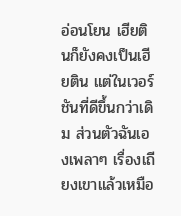อ่อนโยน เฮียตินก็ยังคงเป็นเฮียติน แต่ในเวอร์ชันที่ดีขึ้นกว่าเดิม ส่วนตัวฉันเองเพลาๆ เรื่องเถียงเขาแล้วเหมือ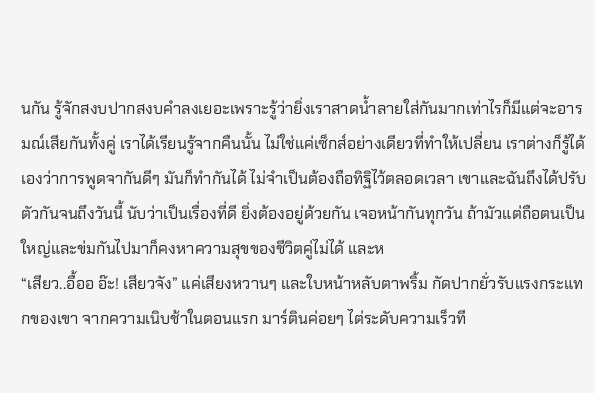นกัน รู้จักสงบปากสงบคำลงเยอะเพราะรู้ว่ายิ่งเราสาดน้ำลายใส่กันมากเท่าไรก็มีแต่จะอารมณ์เสียกันทั้งคู่ เราได้เรียนรู้จากคืนนั้น ไม่ใช่แค่เซ็กส์อย่างเดียวที่ทำให้เปลี่ยน เราต่างก็รู้ได้เองว่าการพูดจากันดีๆ มันก็ทำกันได้ ไม่จำเป็นต้องถือทิฐิไว้ตลอดเวลา เขาและฉันถึงได้ปรับตัวกันจนถึงวันนี้ นับว่าเป็นเรื่องที่ดี ยิ่งต้องอยู่ด้วยกัน เจอหน้ากันทุกวัน ถ้ามัวแต่ถือตนเป็นใหญ่และข่มกันไปมาก็คงหาความสุขของชีวิตคู่ไม่ได้ และห
“เสียว..อื้ออ อ๊ะ! เสียวจัง” แค่เสียงหวานๆ และใบหน้าหลับตาพริ้ม กัดปากยั่วรับแรงกระแทกของเขา จากความเนิบช้าในตอนแรก มาร์ตินค่อยๆ ไต่ระดับความเร็วที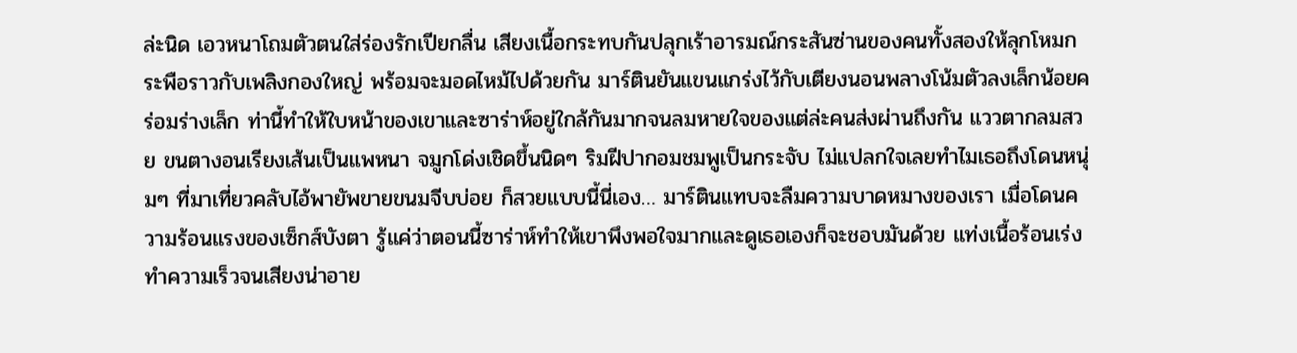ล่ะนิด เอวหนาโถมตัวตนใส่ร่องรักเปียกลื่น เสียงเนื้อกระทบกันปลุกเร้าอารมณ์กระสันซ่านของคนทั้งสองให้ลุกโหมกระพือราวกับเพลิงกองใหญ่ พร้อมจะมอดไหม้ไปด้วยกัน มาร์ตินยันแขนแกร่งไว้กับเตียงนอนพลางโน้มตัวลงเล็กน้อยคร่อมร่างเล็ก ท่านี้ทำให้ใบหน้าของเขาและซาร่าห์อยู่ใกล้กันมากจนลมหายใจของแต่ล่ะคนส่งผ่านถึงกัน แววตากลมสวย ขนตางอนเรียงเส้นเป็นแพหนา จมูกโด่งเชิดขึ้นนิดๆ ริมฝีปากอมชมพูเป็นกระจับ ไม่แปลกใจเลยทำไมเธอถึงโดนหนุ่มๆ ที่มาเที่ยวคลับไอ้พายัพขายขนมจีบบ่อย ก็สวยแบบนี้นี่เอง… มาร์ตินแทบจะลืมความบาดหมางของเรา เมื่อโดนความร้อนแรงของเซ็กส์บังตา รู้แค่ว่าตอนนี้ซาร่าห์ทำให้เขาพึงพอใจมากและดูเธอเองก็จะชอบมันด้วย แท่งเนื้อร้อนเร่งทำความเร็วจนเสียงน่าอาย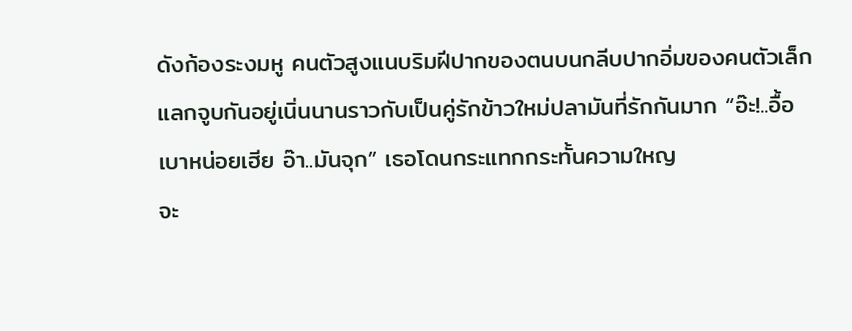ดังก้องระงมหู คนตัวสูงแนบริมฝีปากของตนบนกลีบปากอิ่มของคนตัวเล็ก แลกจูบกันอยู่เนิ่นนานราวกับเป็นคู่รักข้าวใหม่ปลามันที่รักกันมาก “อ๊ะ!..อื้อ เบาหน่อยเฮีย อ๊า..มันจุก” เธอโดนกระแทกกระทั้นความใหญ
จะ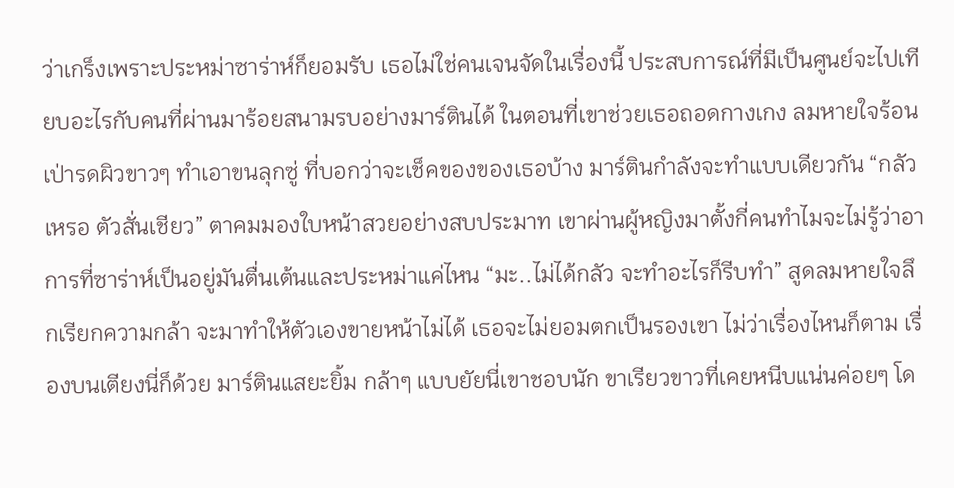ว่าเกร็งเพราะประหม่าซาร่าห์ก็ยอมรับ เธอไม่ใช่คนเจนจัดในเรื่องนี้ ประสบการณ์ที่มีเป็นศูนย์จะไปเทียบอะไรกับคนที่ผ่านมาร้อยสนามรบอย่างมาร์ตินได้ ในตอนที่เขาช่วยเธอถอดกางเกง ลมหายใจร้อนเป่ารดผิวขาวๆ ทำเอาขนลุกซู่ ที่บอกว่าจะเช็คของของเธอบ้าง มาร์ตินกำลังจะทำแบบเดียวกัน “กลัวเหรอ ตัวสั่นเชียว” ตาคมมองใบหน้าสวยอย่างสบประมาท เขาผ่านผู้หญิงมาตั้งกี่คนทำไมจะไม่รู้ว่าอาการที่ซาร่าห์เป็นอยู่มันตื่นเต้นและประหม่าแค่ไหน “มะ..ไม่ได้กลัว จะทำอะไรก็รีบทำ” สูดลมหายใจลึกเรียกความกล้า จะมาทำให้ตัวเองขายหน้าไม่ได้ เธอจะไม่ยอมตกเป็นรองเขา ไม่ว่าเรื่องไหนก็ตาม เรื่องบนเตียงนี่ก็ด้วย มาร์ตินแสยะยิ้ม กล้าๆ แบบยัยนี่เขาชอบนัก ขาเรียวขาวที่เคยหนีบแน่นค่อยๆ โด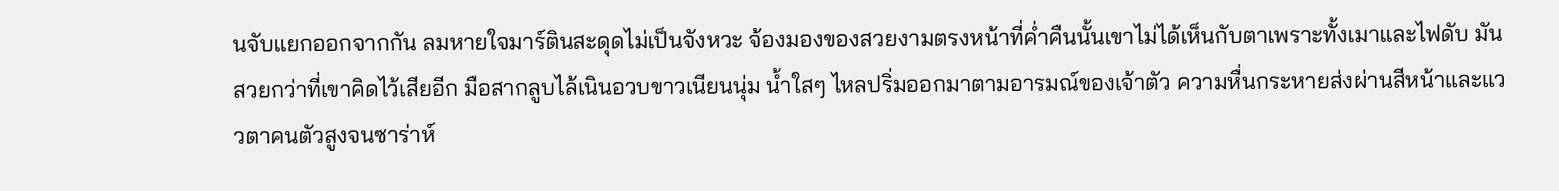นจับแยกออกจากกัน ลมหายใจมาร์ตินสะดุดไม่เป็นจังหวะ จ้องมองของสวยงามตรงหน้าที่ค่ำคืนนั้นเขาไม่ได้เห็นกับตาเพราะทั้งเมาและไฟดับ มันสวยกว่าที่เขาคิดไว้เสียอีก มือสากลูบไล้เนินอวบขาวเนียนนุ่ม น้ำใสๆ ไหลปริ่มออกมาตามอารมณ์ของเจ้าตัว ความหื่นกระหายส่งผ่านสีหน้าและแววตาคนตัวสูงจนซาร่าห์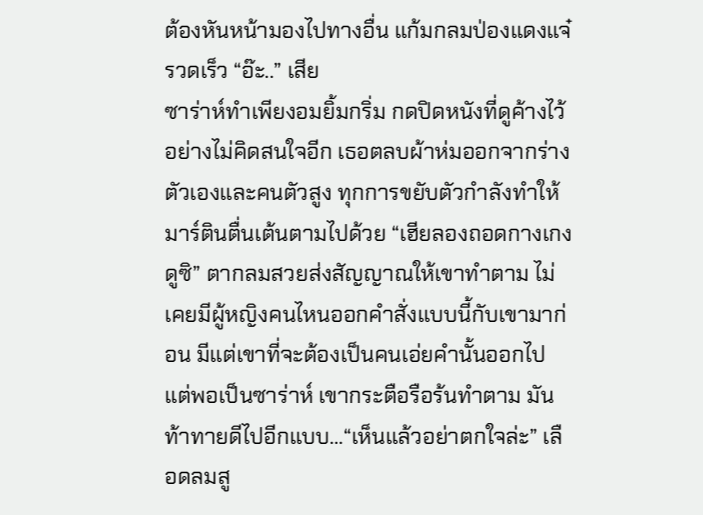ต้องหันหน้ามองไปทางอื่น แก้มกลมป่องแดงแจ๋รวดเร็ว “อ๊ะ..” เสีย
ซาร่าห์ทำเพียงอมยิ้มกริ่ม กดปิดหนังที่ดูค้างไว้อย่างไม่คิดสนใจอีก เธอตลบผ้าห่มออกจากร่างตัวเองและคนตัวสูง ทุกการขยับตัวกำลังทำให้มาร์ตินตื่นเต้นตามไปด้วย “เฮียลองถอดกางเกงดูซิ” ตากลมสวยส่งสัญญาณให้เขาทำตาม ไม่เคยมีผู้หญิงคนไหนออกคำสั่งแบบนี้กับเขามาก่อน มีแต่เขาที่จะต้องเป็นคนเอ่ยคำนั้นออกไป แต่พอเป็นซาร่าห์ เขากระตือรือร้นทำตาม มันท้าทายดีไปอีกแบบ…“เห็นแล้วอย่าตกใจล่ะ” เลือดลมสู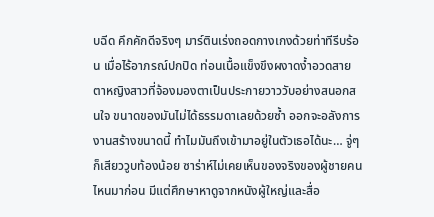บฉีด คึกคักดีจริงๆ มาร์ตินเร่งถอดกางเกงด้วยท่าทีรีบร้อน เมื่อไร้อาภรณ์ปกปิด ท่อนเนื้อแข็งขึงผงาดง้ำอวดสายตาหญิงสาวที่จ้องมองตาเป็นประกายวาววับอย่างสนอกสนใจ ขนาดของมันไม่ได้ธรรมดาเลยด้วยซ้ำ ออกจะอลังการงานสร้างขนาดนี้ ทำไมมันถึงเข้ามาอยู่ในตัวเธอได้นะ… จู่ๆ ก็เสียววูบท้องน้อย ซาร่าห์ไม่เคยเห็นของจริงของผู้ชายคนไหนมาก่อน มีแต่ศึกษาหาดูจากหนังผู้ใหญ่และสื่อ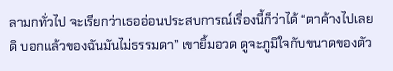ลามกทั่วไป จะเรียกว่าเธออ่อนประสบการณ์เรื่องนี้ก็ว่าได้ “ตาค้างไปเลยดิ บอกแล้วของฉันมันไม่ธรรมดา” เขายิ้มอวด ดูจะภูมิใจกับขนาดของตัว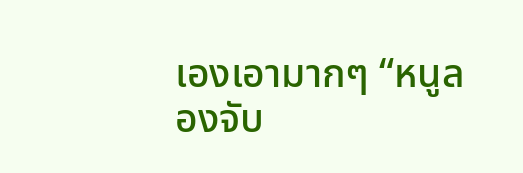เองเอามากๆ “หนูลองจับ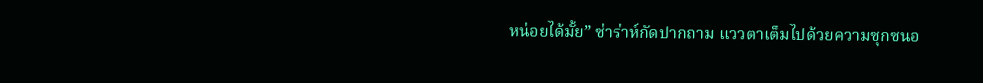หน่อยได้มั้ย” ซ่าร่าห์กัดปากถาม แววตาเต็มไปด้วยความซุกซนอ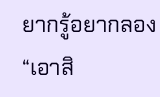ยากรู้อยากลอง “เอาสิ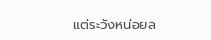แต่ระวังหน่อยล